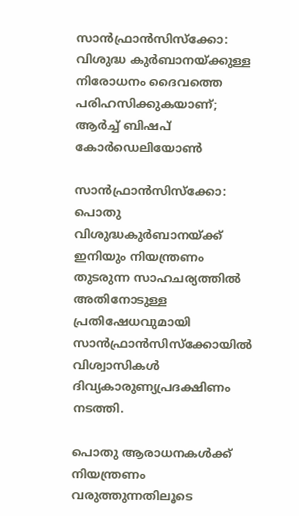സാന്‍ഫ്രാന്‍സിസ്‌ക്കോ: വിശുദ്ധ കുര്‍ബാനയ്ക്കുള്ള നിരോധനം ദൈവത്തെ പരിഹസിക്കുകയാണ്; ആര്‍ച്ച് ബിഷപ് കോര്‍ഡെലിയോണ്‍

സാന്‍ഫ്രാന്‍സിസ്‌ക്കോ: പൊതു വിശുദ്ധകുര്‍ബാനയ്ക്ക് ഇനിയും നിയന്ത്രണം തുടരുന്ന സാഹചര്യത്തില്‍ അതിനോടുള്ള പ്രതിഷേധവുമായി സാന്‍ഫ്രാന്‍സിസ്‌ക്കോയില്‍ വിശ്വാസികള്‍ ദിവ്യകാരുണ്യപ്രദക്ഷിണം നടത്തി.

പൊതു ആരാധനകള്‍ക്ക് നിയന്ത്രണം വരുത്തുന്നതിലൂടെ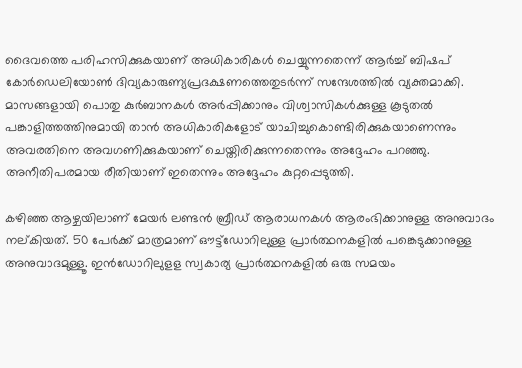ദൈവത്തെ പരിഹസിക്കുകയാണ് അധികാരികള്‍ ചെയ്യുന്നതെന്ന് ആര്‍ച്ച് ബിഷപ് കോര്‍ഡെലിയോണ്‍ ദിവ്യകാരുണ്യപ്രദക്ഷണത്തെതുടര്‍ന്ന് സന്ദേശത്തില്‍ വ്യക്തമാക്കി. മാസങ്ങളായി പൊതു കുര്‍ബാനകള്‍ അര്‍പ്പിക്കാനും വിശ്വാസികള്‍ക്കുള്ള കൂടുതല്‍ പങ്കാളിത്തത്തിനുമായി താന്‍ അധികാരികളോട് യാചിച്ചുകൊണ്ടിരിക്കുകയാണെന്നും അവരതിനെ അവഗണിക്കുകയാണ് ചെയ്തിരിക്കുന്നതെന്നും അദ്ദേഹം പറഞ്ഞു. അനീതിപരമായ രീതിയാണ് ഇതെന്നും അദ്ദേഹം കുറ്റപ്പെടുത്തി.

കഴിഞ്ഞ ആഴ്ചയിലാണ് മേയര്‍ ലണ്ടന്‍ ബ്രീഡ് ആരാധനകള്‍ ആരംഭിക്കാനുള്ള അനുവാദം നല്കിയത്. 50 പേര്‍ക്ക് മാത്രമാണ് ഔട്ട്‌ഡോറിലുള്ള പ്രാര്‍ത്ഥനകളില്‍ പങ്കെടുക്കാനുള്ള അനുവാദമുള്ളൂ. ഇന്‍ഡോറിലുളള സ്വകാര്യ പ്രാര്‍ത്ഥനകളില്‍ ഒരു സമയം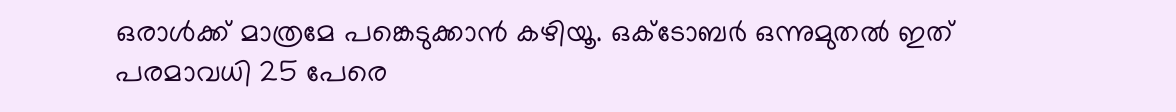ഒരാള്‍ക്ക് മാത്രമേ പങ്കെടുക്കാന്‍ കഴിയൂ. ഒക്ടോബര്‍ ഒന്നുമുതല്‍ ഇത് പരമാവധി 25 പേരെ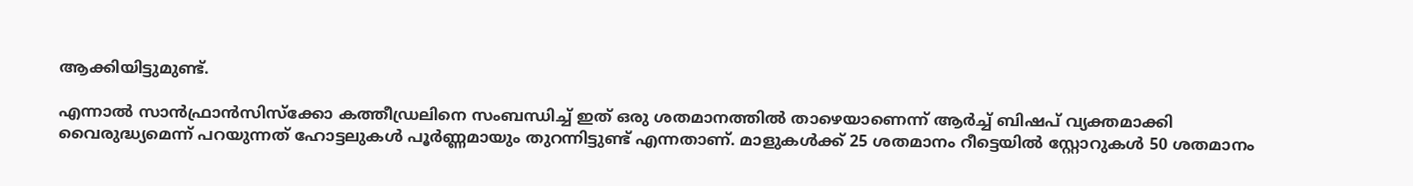ആക്കിയിട്ടുമുണ്ട്.

എന്നാല്‍ സാന്‍ഫ്രാന്‍സിസ്‌ക്കോ കത്തീഡ്രലിനെ സംബന്ധിച്ച് ഇത് ഒരു ശതമാനത്തില്‍ താഴെയാണെന്ന് ആര്‍ച്ച് ബിഷപ് വ്യക്തമാക്കി വൈരുദ്ധ്യമെന്ന് പറയുന്നത് ഹോട്ടലുകള്‍ പൂര്‍ണ്ണമായും തുറന്നിട്ടുണ്ട് എന്നതാണ്. മാളുകള്‍ക്ക് 25 ശതമാനം റീട്ടെയില്‍ സ്റ്റോറുകള്‍ 50 ശതമാനം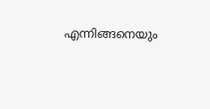എന്നിങ്ങനെയും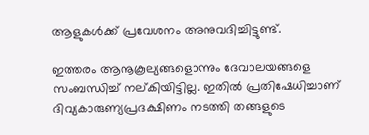ആളുകള്‍ക്ക് പ്രവേശനം അനുവദിച്ചിട്ടുണ്ട്.

ഇത്തരം ആനൂകൂല്യങ്ങളൊന്നും ദേവാലയങ്ങളെ സംബന്ധിച്ച് നല്കിയിട്ടില്ല. ഇതില്‍ പ്രതിഷേധിച്ചാണ് ദിവ്യകാരുണ്യപ്രദക്ഷിണം നടത്തി തങ്ങളുടെ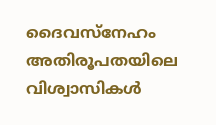ദൈവസ്‌നേഹം അതിരൂപതയിലെ വിശ്വാസികള്‍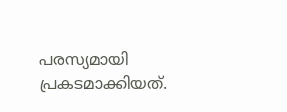പരസ്യമായി പ്രകടമാക്കിയത്.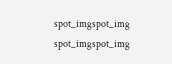spot_imgspot_img
spot_imgspot_img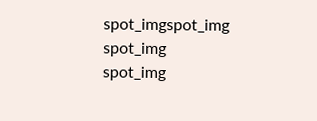spot_imgspot_img
spot_img
spot_img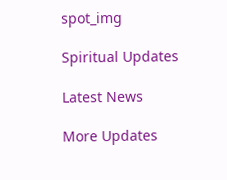spot_img

Spiritual Updates

Latest News

More Updates